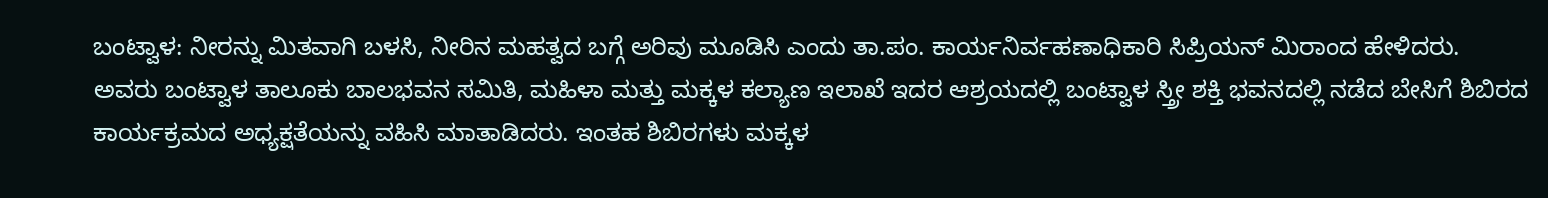ಬಂಟ್ವಾಳ: ನೀರನ್ನು ಮಿತವಾಗಿ ಬಳಸಿ, ನೀರಿನ ಮಹತ್ವದ ಬಗ್ಗೆ ಅರಿವು ಮೂಡಿಸಿ ಎಂದು ತಾ.ಪಂ. ಕಾರ್ಯನಿರ್ವಹಣಾಧಿಕಾರಿ ಸಿಪ್ರಿಯನ್ ಮಿರಾಂದ ಹೇಳಿದರು. ಅವರು ಬಂಟ್ವಾಳ ತಾಲೂಕು ಬಾಲಭವನ ಸಮಿತಿ, ಮಹಿಳಾ ಮತ್ತು ಮಕ್ಕಳ ಕಲ್ಯಾಣ ಇಲಾಖೆ ಇದರ ಆಶ್ರಯದಲ್ಲಿ ಬಂಟ್ವಾಳ ಸ್ತ್ರೀ ಶಕ್ತಿ ಭವನದಲ್ಲಿ ನಡೆದ ಬೇಸಿಗೆ ಶಿಬಿರದ ಕಾರ್ಯಕ್ರಮದ ಅಧ್ಯಕ್ಷತೆಯನ್ನು ವಹಿಸಿ ಮಾತಾಡಿದರು. ಇಂತಹ ಶಿಬಿರಗಳು ಮಕ್ಕಳ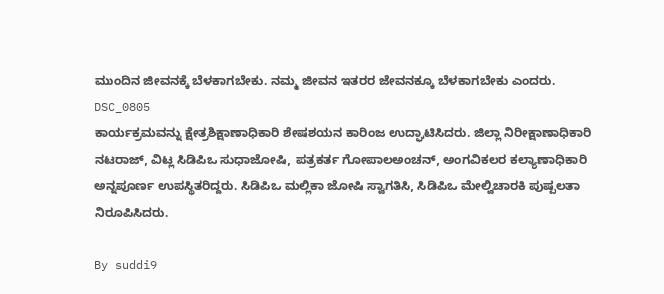ಮುಂದಿನ ಜೀವನಕ್ಕೆ ಬೆಳಕಾಗಬೇಕು. ನಮ್ಮ ಜೀವನ ಇತರರ ಜೇವನಕ್ಕೂ ಬೆಳಕಾಗಬೇಕು ಎಂದರು.
DSC_0805
ಕಾರ್ಯಕ್ರಮವನ್ನು ಕ್ಷೇತ್ರಶಿಕ್ಷಾಣಾಧಿಕಾರಿ ಶೇಷಶಯನ ಕಾರಿಂಜ ಉದ್ಘಾಟಿಸಿದರು. ಜಿಲ್ಲಾ ನಿರೀಕ್ಷಾಣಾಧಿಕಾರಿ ನಟರಾಜ್, ವಿಟ್ಲ ಸಿಡಿಪಿಒ ಸುಧಾಜೋಷಿ, ಪತ್ರಕರ್ತ ಗೋಪಾಲಅಂಚನ್, ಅಂಗವಿಕಲರ ಕಲ್ಯಾಣಾಧಿಕಾರಿ ಅನ್ನಪೂರ್ಣ ಉಪಸ್ಥಿತರಿದ್ದರು. ಸಿಡಿಪಿಒ ಮಲ್ಲಿಕಾ ಜೋಷಿ ಸ್ವಾಗತಿಸಿ, ಸಿಡಿಪಿಒ ಮೇಲ್ವಿಚಾರಕಿ ಪುಷ್ಪಲತಾ ನಿರೂಪಿಸಿದರು.

By suddi9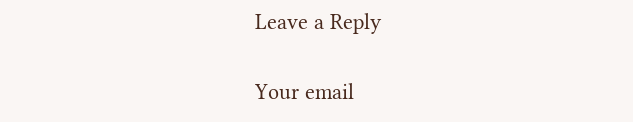Leave a Reply

Your email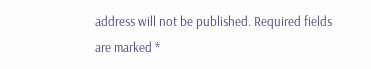address will not be published. Required fields are marked *